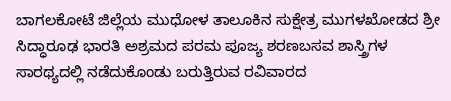ಬಾಗಲಕೋಟೆ ಜಿಲ್ಲೆಯ ಮುಧೋಳ ತಾಲೂಕಿನ ಸುಕ್ಷೇತ್ರ ಮುಗಳಖೋಡದ ಶ್ರೀ ಸಿದ್ಧಾರೂಢ ಭಾರತಿ ಅಶ್ರಮದ ಪರಮ ಪೂಜ್ಯ ಶರಣಬಸವ ಶಾಸ್ತ್ರಿಗಳ ಸಾರಥ್ಯದಲ್ಲಿ ನಡೆದುಕೊಂಡು ಬರುತ್ತಿರುವ ರವಿವಾರದ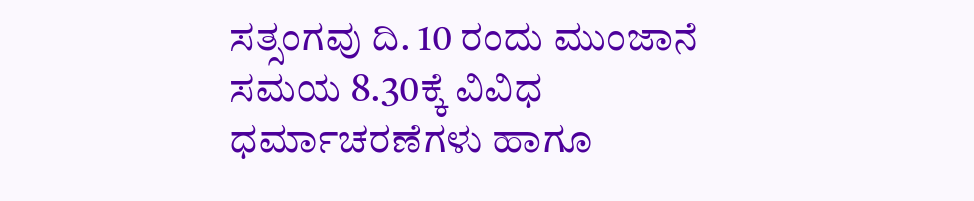ಸತ್ಸಂಗವು ದಿ. 10 ರಂದು ಮುಂಜಾನೆ ಸಮಯ 8.30ಕ್ಕೆ ವಿವಿಧ ಧರ್ಮಾಚರಣೆಗಳು ಹಾಗೂ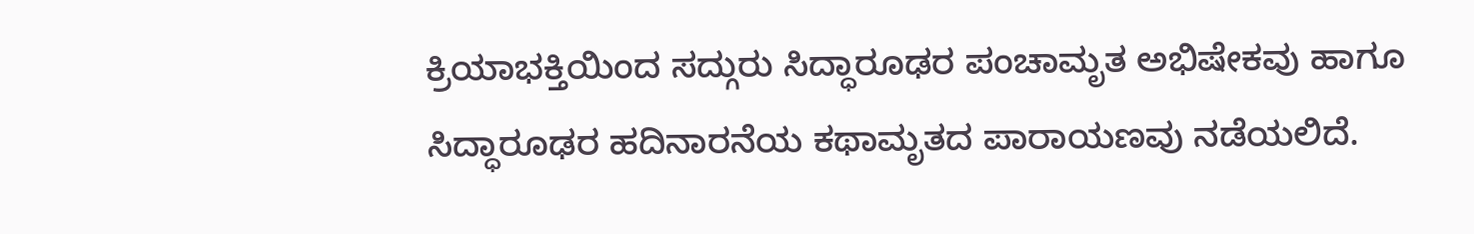ಕ್ರಿಯಾಭಕ್ತಿಯಿಂದ ಸದ್ಗುರು ಸಿದ್ಧಾರೂಢರ ಪಂಚಾಮೃತ ಅಭಿಷೇಕವು ಹಾಗೂ ಸಿದ್ಧಾರೂಢರ ಹದಿನಾರನೆಯ ಕಥಾಮೃತದ ಪಾರಾಯಣವು ನಡೆಯಲಿದೆ.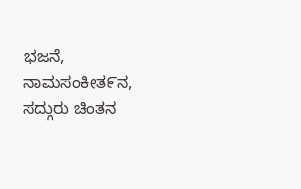ಭಜನೆ, ನಾಮಸಂಕೀತ೯ನ, ಸದ್ಗುರು ಚಿಂತನ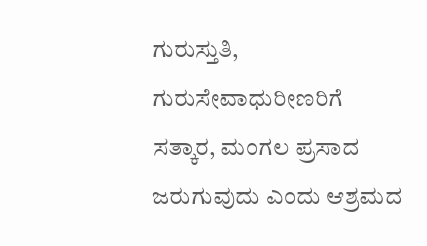ಗುರುಸ್ತುತಿ, ಗುರುಸೇವಾಧುರೀಣರಿಗೆ ಸತ್ಕಾರ, ಮಂಗಲ ಪ್ರಸಾದ ಜರುಗುವುದು ಎಂದು ಆಶ್ರಮದ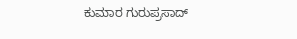ಕುಮಾರ ಗುರುಪ್ರಸಾದ್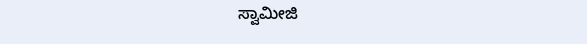ಸ್ವಾಮೀಜಿ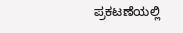ಪ್ರಕಟಣೆಯಲ್ಲಿ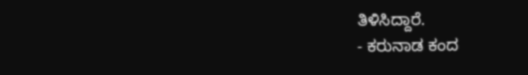ತಿಳಿಸಿದ್ದಾರೆ.
- ಕರುನಾಡ ಕಂದ